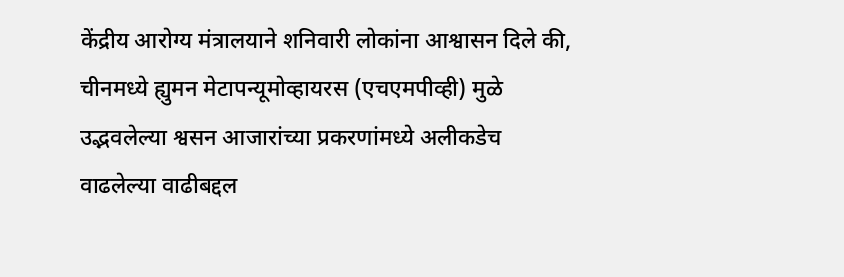केंद्रीय आरोग्य मंत्रालयाने शनिवारी लोकांना आश्वासन दिले की, चीनमध्ये ह्युमन मेटापन्यूमोव्हायरस (एचएमपीव्ही) मुळे उद्भवलेल्या श्वसन आजारांच्या प्रकरणांमध्ये अलीकडेच वाढलेल्या वाढीबद्दल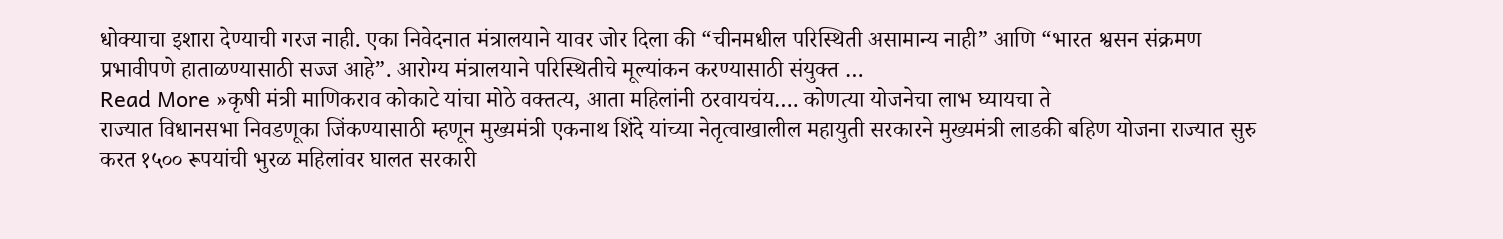धोक्याचा इशारा देण्याची गरज नाही. एका निवेदनात मंत्रालयाने यावर जोर दिला की “चीनमधील परिस्थिती असामान्य नाही” आणि “भारत श्वसन संक्रमण प्रभावीपणे हाताळण्यासाठी सज्ज आहे”. आरोग्य मंत्रालयाने परिस्थितीचे मूल्यांकन करण्यासाठी संयुक्त …
Read More »कृषी मंत्री माणिकराव कोकाटे यांचा मोठे वक्तत्य, आता महिलांनी ठरवायचंय…. कोणत्या योजनेचा लाभ घ्यायचा ते
राज्यात विधानसभा निवडणूका जिंकण्यासाठी म्हणून मुख्यमंत्री एकनाथ शिंदे यांच्या नेतृत्वाखालील महायुती सरकारने मुख्यमंत्री लाडकी बहिण योजना राज्यात सुरु करत १५०० रूपयांची भुरळ महिलांवर घालत सरकारी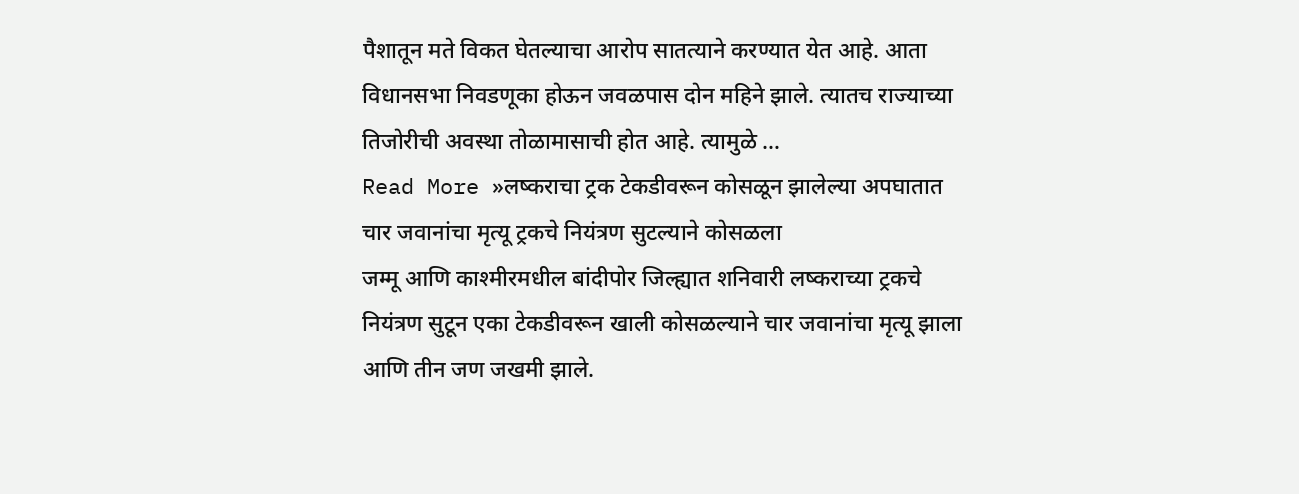पैशातून मते विकत घेतल्याचा आरोप सातत्याने करण्यात येत आहे. आता विधानसभा निवडणूका होऊन जवळपास दोन महिने झाले. त्यातच राज्याच्या तिजोरीची अवस्था तोळामासाची होत आहे. त्यामुळे …
Read More »लष्कराचा ट्रक टेकडीवरून कोसळून झालेल्या अपघातात चार जवानांचा मृत्यू ट्रकचे नियंत्रण सुटल्याने कोसळला
जम्मू आणि काश्मीरमधील बांदीपोर जिल्ह्यात शनिवारी लष्कराच्या ट्रकचे नियंत्रण सुटून एका टेकडीवरून खाली कोसळल्याने चार जवानांचा मृत्यू झाला आणि तीन जण जखमी झाले.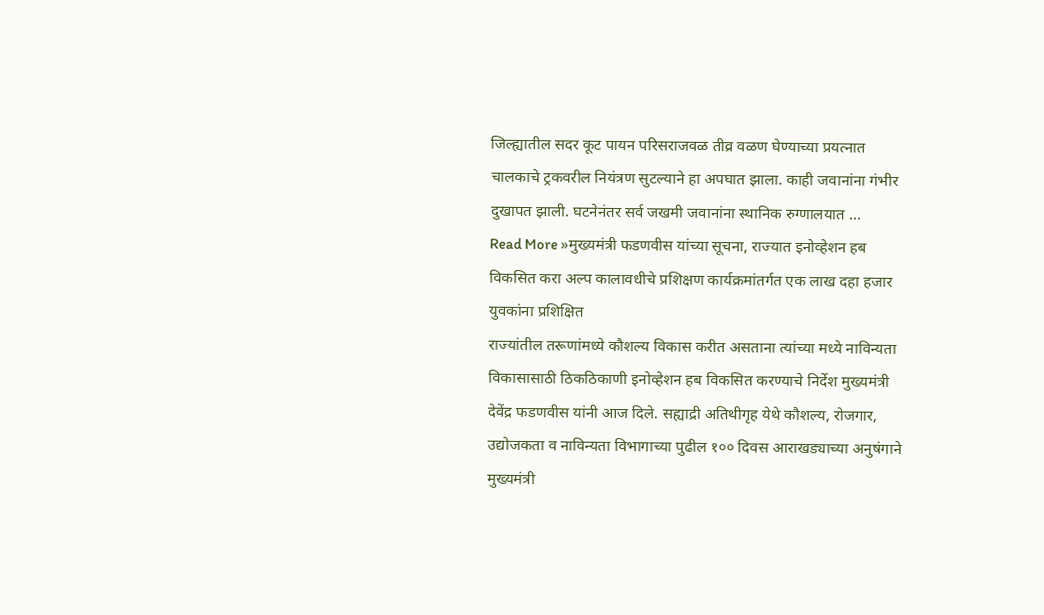जिल्ह्यातील सदर कूट पायन परिसराजवळ तीव्र वळण घेण्याच्या प्रयत्नात चालकाचे ट्रकवरील नियंत्रण सुटल्याने हा अपघात झाला. काही जवानांना गंभीर दुखापत झाली. घटनेनंतर सर्व जखमी जवानांना स्थानिक रुग्णालयात …
Read More »मुख्यमंत्री फडणवीस यांच्या सूचना, राज्यात इनोव्हेशन हब विकसित करा अल्प कालावधीचे प्रशिक्षण कार्यक्रमांतर्गत एक लाख दहा हजार युवकांना प्रशिक्षित
राज्यांतील तरूणांमध्ये कौशल्य विकास करीत असताना त्यांच्या मध्ये नाविन्यता विकासासाठी ठिकठिकाणी इनोव्हेशन हब विकसित करण्याचे निर्देश मुख्यमंत्री देवेंद्र फडणवीस यांनी आज दिले. सह्याद्री अतिथीगृह येथे कौशल्य, रोजगार, उद्योजकता व नाविन्यता विभागाच्या पुढील १०० दिवस आराखड्याच्या अनुषंगाने मुख्यमंत्री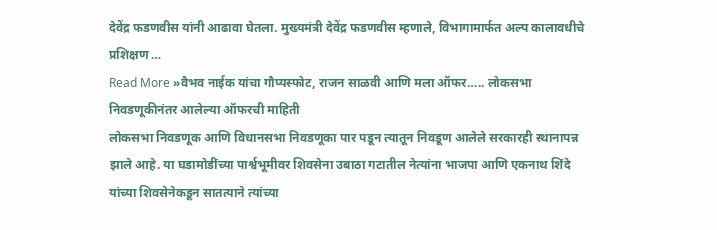देवेंद्र फडणवीस यांनी आढावा घेतला. मुख्यमंत्री देवेंद्र फडणवीस म्हणाले, विभागामार्फत अल्प कालावधीचे प्रशिक्षण …
Read More »वैभव नाईक यांचा गौप्यस्फोट, राजन साळवी आणि मला ऑफर….. लोकसभा निवडणूकीनंतर आलेल्या ऑफरची माहिती
लोकसभा निवडणूक आणि विधानसभा निवडणूका पार पडून त्यातून निवडूण आलेले सरकारही स्थानापन्न झाले आहे. या घडामोडींच्या पार्श्वभूमीवर शिवसेना उबाठा गटातील नेत्यांना भाजपा आणि एकनाथ शिंदे यांच्या शिवसेनेकडून सातत्याने त्यांच्या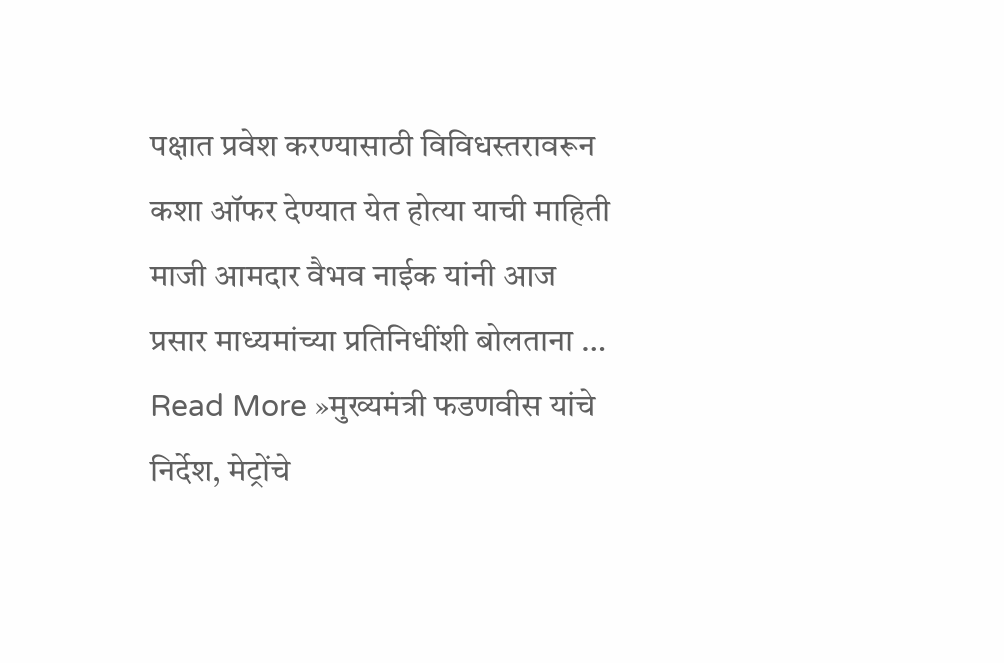पक्षात प्रवेश करण्यासाठी विविधस्तरावरून कशा ऑफर देण्यात येत होत्या याची माहिती माजी आमदार वैभव नाईक यांनी आज प्रसार माध्यमांच्या प्रतिनिधींशी बोलताना …
Read More »मुख्यमंत्री फडणवीस यांचे निर्देश, मेट्रोंचे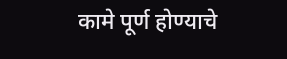कामे पूर्ण होण्याचे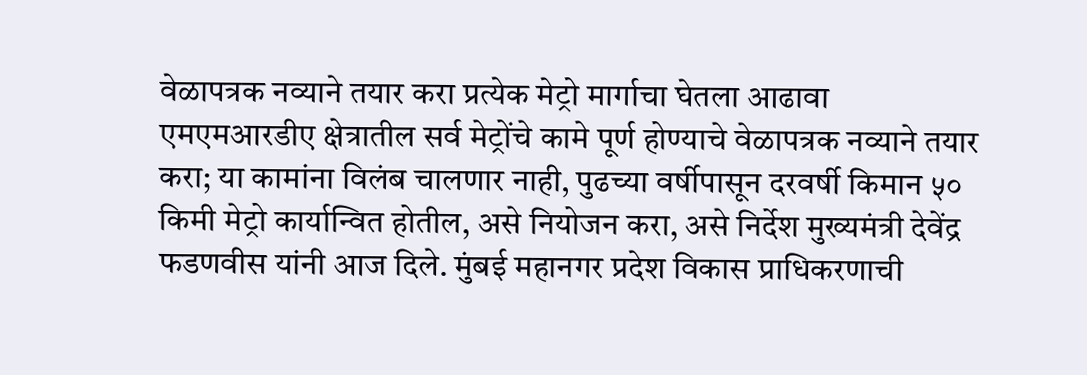वेळापत्रक नव्याने तयार करा प्रत्येक मेट्रो मार्गाचा घेतला आढावा
एमएमआरडीए क्षेत्रातील सर्व मेट्रोंचे कामे पूर्ण होण्याचे वेळापत्रक नव्याने तयार करा; या कामांना विलंब चालणार नाही, पुढच्या वर्षीपासून दरवर्षी किमान ५० किमी मेट्रो कार्यान्वित होतील, असे नियोजन करा, असे निर्देश मुख्यमंत्री देवेंद्र फडणवीस यांनी आज दिले. मुंबई महानगर प्रदेश विकास प्राधिकरणाची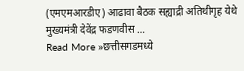(एमएमआरडीए) आढावा बैठक सह्याद्री अतिथीगृह येथे मुख्यमंत्री देवेंद्र फडणवीस …
Read More »छत्तीसगडमध्ये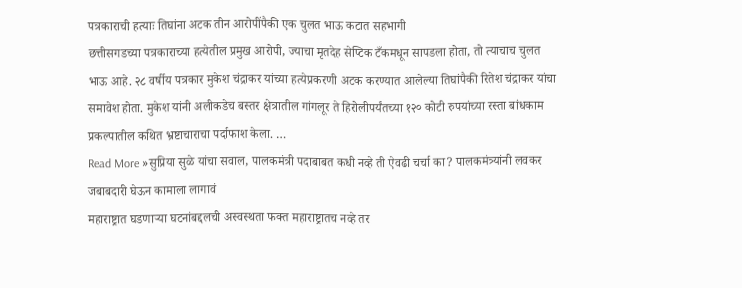पत्रकाराची हत्याः तिघांना अटक तीन आरोपींपैकी एक चुलत भाऊ कटात सहभागी
छत्तीसगडच्या पत्रकाराच्या हत्येतील प्रमुख आरोपी, ज्याचा मृतदेह सेप्टिक टँकमधून सापडला होता, तो त्याचाच चुलत भाऊ आहे. २८ वर्षीय पत्रकार मुकेश चंद्राकर यांच्या हत्येप्रकरणी अटक करण्यात आलेल्या तिघांपैकी रितेश चंद्राकर यांचा समावेश होता. मुकेश यांनी अलीकडेच बस्तर क्षेत्रातील गांगलूर ते हिरोलीपर्यंतच्या १२० कोटी रुपयांच्या रस्ता बांधकाम प्रकल्पातील कथित भ्रष्टाचाराचा पर्दाफाश केला. …
Read More »सुप्रिया सुळे यांचा सवाल, पालकमंत्री पदाबाबत कधी नव्हे ती ऐवढी चर्चा का? पालकमंत्र्यांनी लवकर जबाबदारी घेऊन कामाला लागावं
महाराष्ट्रात घडणाऱ्या घटनांबद्दलची अस्वस्थता फक्त महाराष्ट्रातच नव्हे तर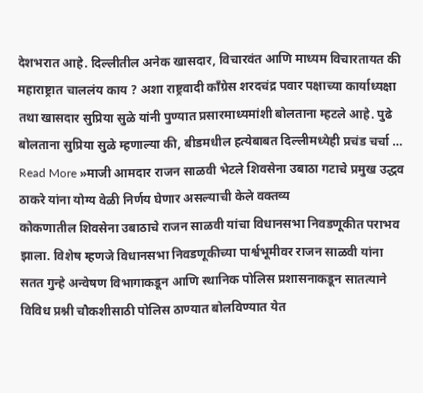देशभरात आहे. दिल्लीतील अनेक खासदार, विचारवंत आणि माध्यम विचारतायत की महाराष्ट्रात चाललंय काय ? अशा राष्ट्रवादी काँग्रेस शरदचंद्र पवार पक्षाच्या कार्याध्यक्षा तथा खासदार सुप्रिया सुळे यांनी पुण्यात प्रसारमाध्यमांशी बोलताना म्हटले आहे. पुढे बोलताना सुप्रिया सुळे म्हणाल्या की, बीडमधील हत्येबाबत दिल्लीमध्येही प्रचंड चर्चा …
Read More »माजी आमदार राजन साळवी भेटले शिवसेना उबाठा गटाचे प्रमुख उद्धव ठाकरे यांना योग्य वेळी निर्णय घेणार असल्याची केले वक्तव्य
कोकणातील शिवसेना उबाठाचे राजन साळवी यांचा विधानसभा निवडणूकीत पराभव झाला. विशेष म्हणजे विधानसभा निवडणूकीच्या पार्श्वभूमीवर राजन साळवी यांना सतत गुन्हे अन्वेषण विभागाकडून आणि स्थानिक पोलिस प्रशासनाकडून सातत्याने विविध प्रश्नी चौकशीसाठी पोलिस ठाण्यात बोलविण्यात येत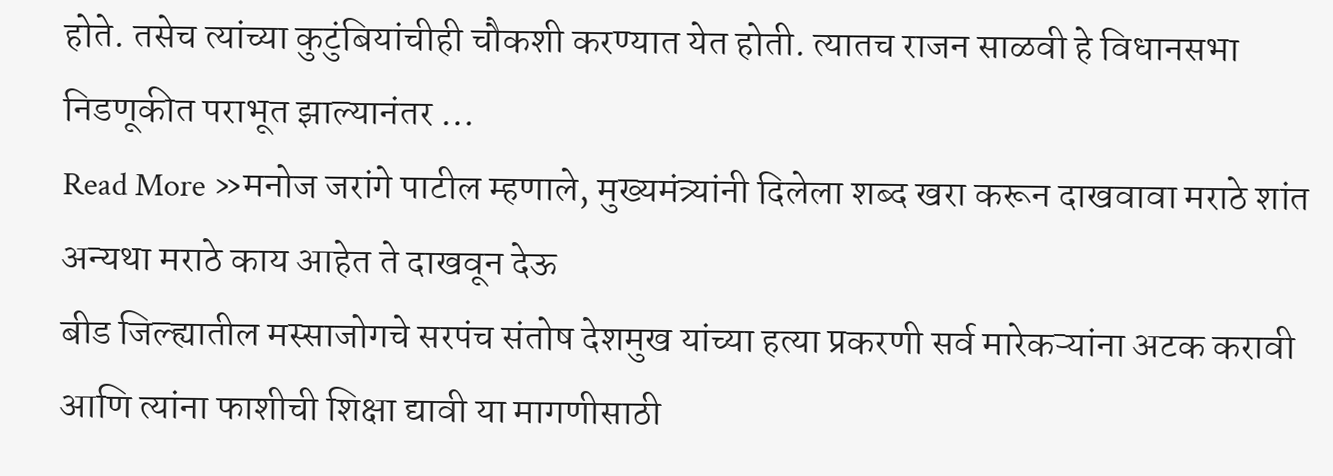होते. तसेच त्यांच्या कुटुंबियांचीही चौकशी करण्यात येत होती. त्यातच राजन साळवी हे विधानसभा निडणूकीत पराभूत झाल्यानंतर …
Read More »मनोज जरांगे पाटील म्हणाले, मुख्यमंत्र्यांनी दिलेला शब्द खरा करून दाखवावा मराठे शांत अन्यथा मराठे काय आहेत ते दाखवून देऊ
बीड जिल्ह्यातील मस्साजोगचे सरपंच संतोष देशमुख यांच्या हत्या प्रकरणी सर्व मारेकऱ्यांना अटक करावी आणि त्यांना फाशीची शिक्षा द्यावी या मागणीसाठी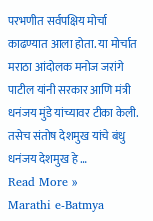परभणीत सर्वपक्षिय मोर्चा काढण्यात आला होता. या मोर्चात मराठा आंदोलक मनोज जरांगे पाटील यांनी सरकार आणि मंत्री धनंजय मुंडे यांच्यावर टीका केली. तसेच संतोष देशमुख यांचे बंधु धनंजय देशमुख हे …
Read More »
Marathi e-Batmya